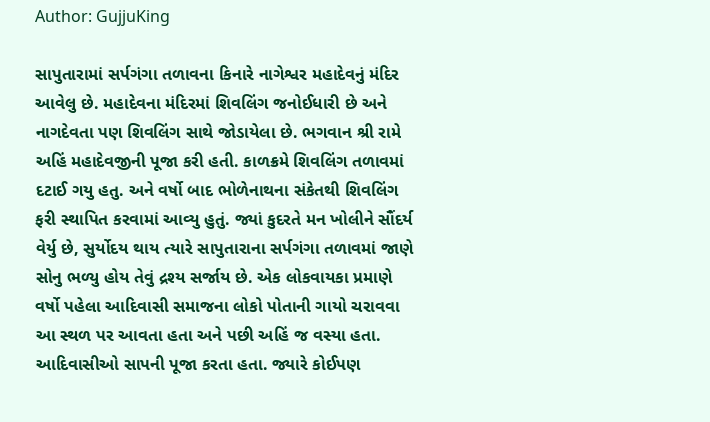Author: GujjuKing

સાપુતારામાં સર્પગંગા તળાવના કિનારે નાગેશ્વર મહાદેવનું મંદિર આવેલુ છે. મહાદેવના મંદિરમાં શિવલિંગ જનોઈધારી છે અને નાગદેવતા પણ શિવલિંગ સાથે જોડાયેલા છે. ભગવાન શ્રી રામે અહિં મહાદેવજીની પૂજા કરી હતી. કાળક્રમે શિવલિંગ તળાવમાં દટાઈ ગયુ હતુ. અને વર્ષો બાદ ભોળેનાથના સંકેતથી શિવલિંગ ફરી સ્થાપિત કરવામાં આવ્યુ હુતું. જ્યાં કુદરતે મન ખોલીને સૌંદર્ય વેર્યુ છે, સુર્યોદય થાય ત્યારે સાપુતારાના સર્પગંગા તળાવમાં જાણે સોનુ ભળ્યુ હોય તેવું દ્રશ્ય સર્જાય છે. એક લોકવાયકા પ્રમાણે વર્ષો પહેલા આદિવાસી સમાજના લોકો પોતાની ગાયો ચરાવવા આ સ્થળ પર આવતા હતા અને પછી અહિં જ વસ્યા હતા. આદિવાસીઓ સાપની પૂજા કરતા હતા. જ્યારે કોઈપણ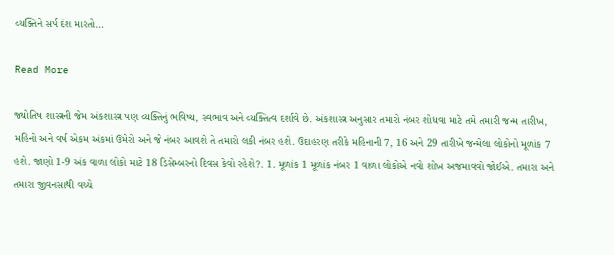વ્યક્તિને સર્પ દંશ મારતો…

Read More

જ્યોતિષ શાસ્ત્રની જેમ અંકશાસ્ત્ર પણ વ્યક્તિનું ભવિષ્ય, સ્વભાવ અને વ્યક્તિત્વ દર્શાવે છે. અંકશાસ્ત્ર અનુસાર તમારો નંબર શોધવા માટે તમે તમારી જન્મ તારીખ, મહિનો અને વર્ષ એકમ અંકમાં ઉમેરો અને જે નંબર આવશે તે તમારો લકી નંબર હશે. ઉદાહરણ તરીકે મહિનાની 7, 16 અને 29 તારીખે જન્મેલા લોકોનો મૂળાંક 7 હશે. જાણો 1-9 અંક વાળા લોકો માટે 18 ડિસેમ્બરનો દિવસ કેવો રહેશે?. 1. મૂળાંક 1 મૂળાંક નંબર 1 વાળા લોકોએ નવો શોખ અજમાવવો જોઈએ. તમારા અને તમારા જીવનસાથી વચ્ચે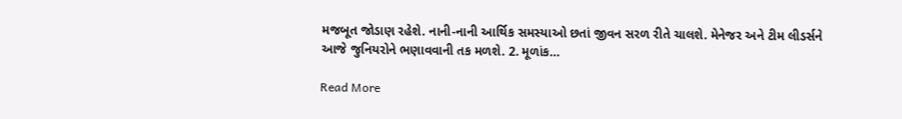મજબૂત જોડાણ રહેશે. નાની-નાની આર્થિક સમસ્યાઓ છતાં જીવન સરળ રીતે ચાલશે. મેનેજર અને ટીમ લીડર્સને આજે જુનિયરોને ભણાવવાની તક મળશે. 2. મૂળાંક…

Read More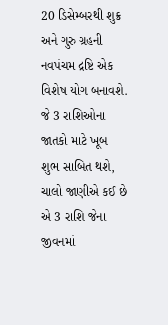20 ડિસેમ્બરથી શુક્ર અને ગુરુ ગ્રહની નવપંચમ દ્રષ્ટિ એક વિશેષ યોગ બનાવશે. જે 3 રાશિઓના જાતકો માટે ખૂબ શુભ સાબિત થશે, ચાલો જાણીએ કઈ છે એ 3 રાશિ જેના જીવનમાં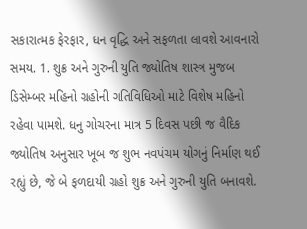સકારાત્મક ફેરફાર, ધન વૃદ્ધિ અને સફળતા લાવશે આવનારો સમય. 1. શુક્ર અને ગુરુની યુતિ જ્યોતિષ શાસ્ત્ર મુજબ ડિસેમ્બર મહિનો ગ્રહોની ગતિવિધિઓ માટે વિશેષ મહિનો રહેવા પામશે. ધનુ ગોચરના માત્ર 5 દિવસ પછી જ વૈદિક જ્યોતિષ અનુસાર ખૂબ જ શુભ નવપંચમ યોગનું નિર્માણ થઈ રહ્યું છે, જે બે ફળદાયી ગ્રહો શુક્ર અને ગુરુની યુતિ બનાવશે.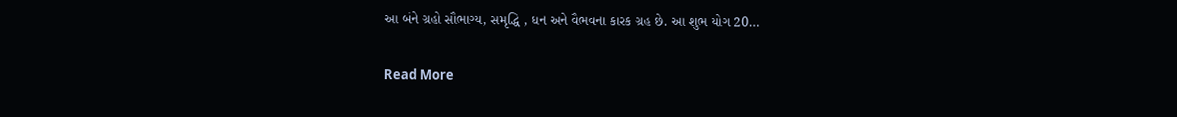આ બંને ગ્રહો સૌભાગ્ય, સમૃદ્ધિ , ધન અને વૈભવના કારક ગ્રહ છે. આ શુભ યોગ 20…

Read More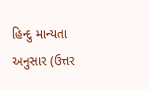હિન્દુ માન્યતા અનુસાર (ઉત્તર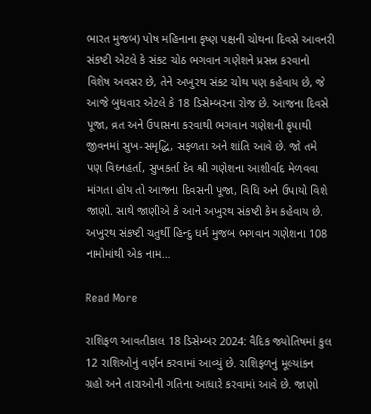ભારત મુજબ) પોષ મહિનાના કૃષ્ણ પક્ષની ચોથના દિવસે આવનરી સંકષ્ટી એટલે કે સંકટ ચોઠ ભગવાન ગણેશને પ્રસન્ન કરવાનો વિશેષ અવસર છે, તેને અખુરથ સંકટ ચોથ પણ કહેવાય છે, જે આજે બુધવાર એટલે કે 18 ડિસેમ્બરના રોજ છે. આજના દિવસે પૂજા, વ્રત અને ઉપાસના કરવાથી ભગવાન ગણેશની કૃપાથી જીવનમાં સુખ-સમૃદ્ધિ, સફળતા અને શાંતિ આવે છે. જો તમે પણ વિઘ્નહર્તા, સુખકર્તા દેવ શ્રી ગણેશના આશીર્વાદ મેળવવા માંગતા હોય તો આજના દિવસની પૂજા, વિધિ અને ઉપાયો વિશે જાણો. સાથે જાણીએ કે આને અખુરથ સંકષ્ટી કેમ કહેવાય છે. અખુરથ સંકષ્ટી ચતુર્થી હિન્દુ ધર્મ મુજબ ભગવાન ગણેશના 108 નામોમાંથી એક નામ…

Read More

રાશિફળ આવતીકાલ 18 ડિસેમ્બર 2024: વૈદિક જ્યોતિષમાં કુલ 12 રાશિઓનું વર્ણન કરવામાં આવ્યું છે. રાશિફળનું મૂલ્યાંકન ગ્રહો અને તારાઓની ગતિના આધારે કરવામાં આવે છે. જાણો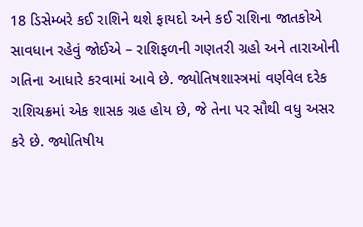18 ડિસેમ્બરે કઈ રાશિને થશે ફાયદો અને કઈ રાશિના જાતકોએ સાવધાન રહેવું જોઈએ – રાશિફળની ગણતરી ગ્રહો અને તારાઓની ગતિના આધારે કરવામાં આવે છે. જ્યોતિષશાસ્ત્રમાં વર્ણવેલ દરેક રાશિચક્રમાં એક શાસક ગ્રહ હોય છે, જે તેના પર સૌથી વધુ અસર કરે છે. જ્યોતિષીય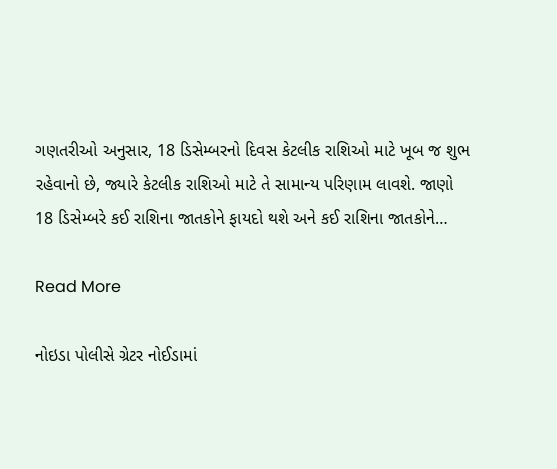ગણતરીઓ અનુસાર, 18 ડિસેમ્બરનો દિવસ કેટલીક રાશિઓ માટે ખૂબ જ શુભ રહેવાનો છે, જ્યારે કેટલીક રાશિઓ માટે તે સામાન્ય પરિણામ લાવશે. જાણો 18 ડિસેમ્બરે કઈ રાશિના જાતકોને ફાયદો થશે અને કઈ રાશિના જાતકોને…

Read More

નોઇડા પોલીસે ગ્રેટર નોઈડામાં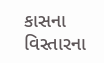કાસના વિસ્તારના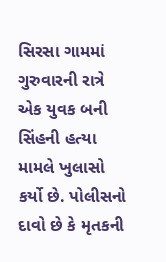સિરસા ગામમાં ગુરુવારની રાત્રે એક યુવક બની સિંહની હત્યા મામલે ખુલાસો કર્યો છે. પોલીસનો દાવો છે કે મૃતકની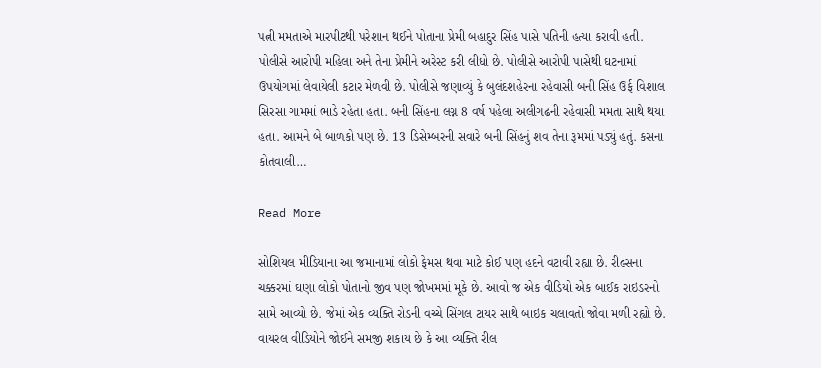પત્ની મમતાએ મારપીટથી પરેશાન થઈને પોતાના પ્રેમી બહાદુર સિંહ પાસે પતિની હત્યા કરાવી હતી. પોલીસે આરોપી મહિલા અને તેના પ્રેમીને અરેસ્ટ કરી લીધો છે. પોલીસે આરોપી પાસેથી ઘટનામાં ઉપયોગમાં લેવાયેલી કટાર મેળવી છે. પોલીસે જણાવ્યું કે બુલંદશહેરના રહેવાસી બની સિંહ ઉર્ફ વિશાલ સિરસા ગામમાં ભાડે રહેતા હતા. બની સિંહના લગ્ન 8 વર્ષ પહેલા અલીગઢની રહેવાસી મમતા સાથે થયા હતા. આમને બે બાળકો પણ છે. 13 ડિસેમ્બરની સવારે બની સિંહનું શવ તેના રૂમમાં પડ્યું હતું. કસના કોતવાલી…

Read More

સોશિયલ મીડિયાના આ જમાનામાં લોકો ફેમસ થવા માટે કોઈ પણ હદને વટાવી રહ્યા છે. રીલ્સના ચક્કરમાં ઘણા લોકો પોતાનો જીવ પણ જોખમમાં મૂકે છે. આવો જ એક વીડિયો એક બાઈક રાઇડરનો સામે આવ્યો છે. જેમાં એક વ્યક્તિ રોડની વચ્ચે સિંગલ ટાયર સાથે બાઇક ચલાવતો જોવા મળી રહ્યો છે. વાયરલ વીડિયોને જોઈને સમજી શકાય છે કે આ વ્યક્તિ રીલ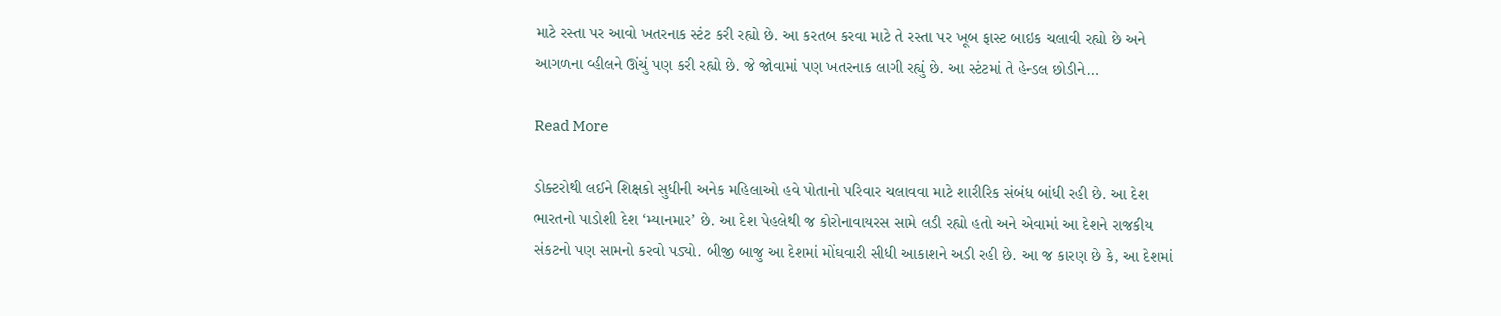માટે રસ્તા પર આવો ખતરનાક સ્ટંટ કરી રહ્યો છે. આ કરતબ કરવા માટે તે રસ્તા પર ખૂબ ફાસ્ટ બાઇક ચલાવી રહ્યો છે અને આગળના વ્હીલને ઊંચું પણ કરી રહ્યો છે. જે જોવામાં પણ ખતરનાક લાગી રહ્યું છે. આ સ્ટંટમાં તે હેન્ડલ છોડીને…

Read More

ડોક્ટરોથી લઈને શિક્ષકો સુધીની અનેક મહિલાઓ હવે પોતાનો પરિવાર ચલાવવા માટે શારીરિક સંબંધ બાંધી રહી છે. આ દેશ ભારતનો પાડોશી દેશ ‘મ્યાનમાર’ છે. આ દેશ પેહલેથી જ કોરોનાવાયરસ સામે લડી રહ્યો હતો અને એવામાં આ દેશને રાજકીય સંકટનો પણ સામનો કરવો પડ્યો. બીજી બાજુ આ દેશમાં મોંઘવારી સીધી આકાશને અડી રહી છે. આ જ કારણ છે કે, આ દેશમાં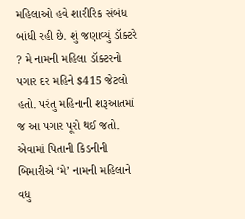મહિલાઓ હવે શારીરિક સંબંધ બાંધી રહી છે. શું જણાવ્યું ડૉક્ટરે ? મે નામની મહિલા ડૉક્ટરનો પગાર દર મહિને $415 જેટલો હતો. પરંતુ મહિનાની શરૂઆતમાં જ આ પગાર પૂરો થઈ જતો. એવામાં પિતાની કિડનીની બિમારીએ ‘મે’ નામની મહિલાને વધુ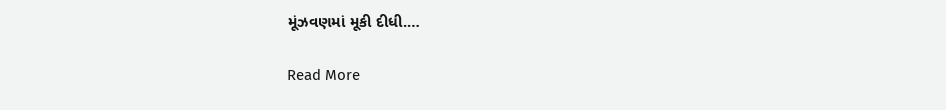મૂંઝવણમાં મૂકી દીધી.…

Read More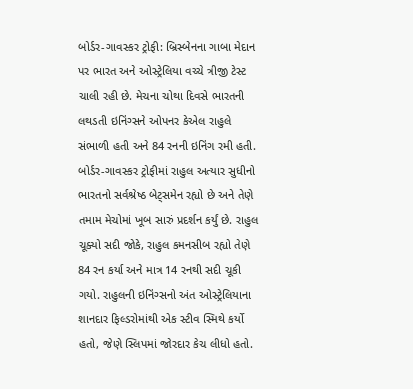બોર્ડર-ગાવસ્કર ટ્રોફી: બ્રિસ્બેનના ગાબા મેદાન પર ભારત અને ઓસ્ટ્રેલિયા વચ્ચે ત્રીજી ટેસ્ટ ચાલી રહી છે. મેચના ચોથા દિવસે ભારતની લથડતી ઇનિંગ્સને ઓપનર કેએલ રાહુલે સંભાળી હતી અને 84 રનની ઇનિંગ રમી હતી. બોર્ડર-ગાવસ્કર ટ્રોફીમાં રાહુલ અત્યાર સુધીનો ભારતનો સર્વશ્રેષ્ઠ બેટ્સમેન રહ્યો છે અને તેણે તમામ મેચોમાં ખૂબ સારું પ્રદર્શન કર્યું છે. રાહુલ ચૂક્યો સદી જોકે, રાહુલ કમનસીબ રહ્યો તેણે 84 રન કર્યા અને માત્ર 14 રનથી સદી ચૂકી ગયો. રાહુલની ઇનિંગ્સનો અંત ઓસ્ટ્રેલિયાના શાનદાર ફિલ્ડરોમાંથી એક સ્ટીવ સ્મિથે કર્યો હતો, જેણે સ્લિપમાં જોરદાર કેચ લીધો હતો.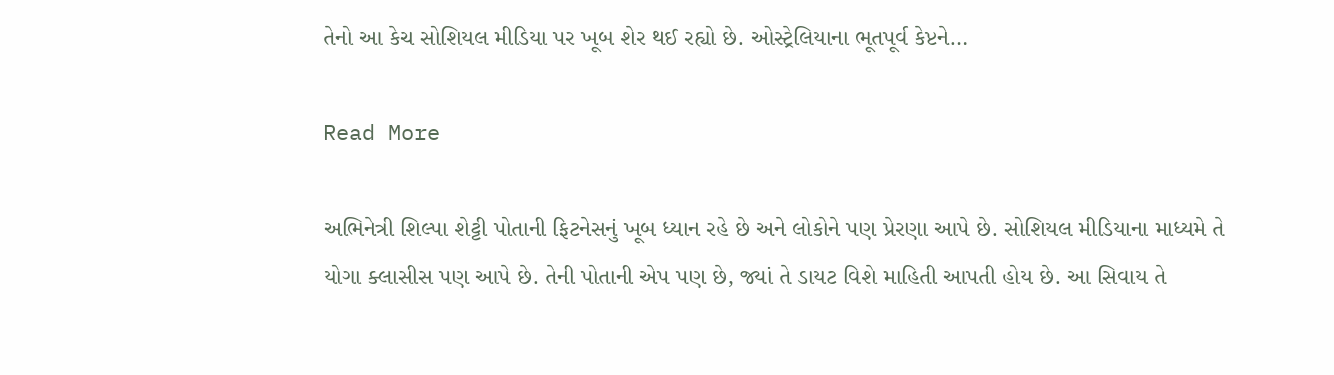તેનો આ કેચ સોશિયલ મીડિયા પર ખૂબ શેર થઈ રહ્યો છે. ઓસ્ટ્રેલિયાના ભૂતપૂર્વ કેપ્ટને…

Read More

અભિનેત્રી શિલ્પા શેટ્ટી પોતાની ફિટનેસનું ખૂબ ધ્યાન રહે છે અને લોકોને પણ પ્રેરણા આપે છે. સોશિયલ મીડિયાના માધ્યમે તે યોગા ક્લાસીસ પણ આપે છે. તેની પોતાની એપ પણ છે, જ્યાં તે ડાયટ વિશે માહિતી આપતી હોય છે. આ સિવાય તે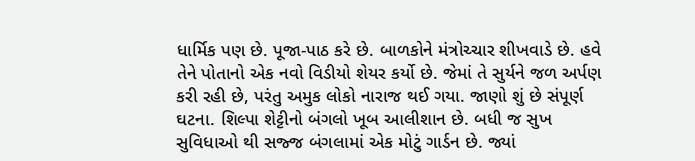ધાર્મિક પણ છે. પૂજા-પાઠ કરે છે. બાળકોને મંત્રોચ્ચાર શીખવાડે છે. હવે તેને પોતાનો એક નવો વિડીયો શેયર કર્યો છે. જેમાં તે સુર્યને જળ અર્પણ કરી રહી છે, પરંતુ અમુક લોકો નારાજ થઈ ગયા. જાણો શું છે સંપૂર્ણ ઘટના. શિલ્પા શેટ્ટીનો બંગલો ખૂબ આલીશાન છે. બધી જ સુખ સુવિધાઓ થી સજ્જ બંગલામાં એક મોટું ગાર્ડન છે. જ્યાં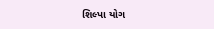શિલ્પા યોગ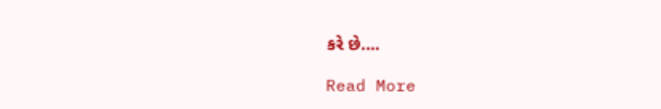કરે છે.…

Read More